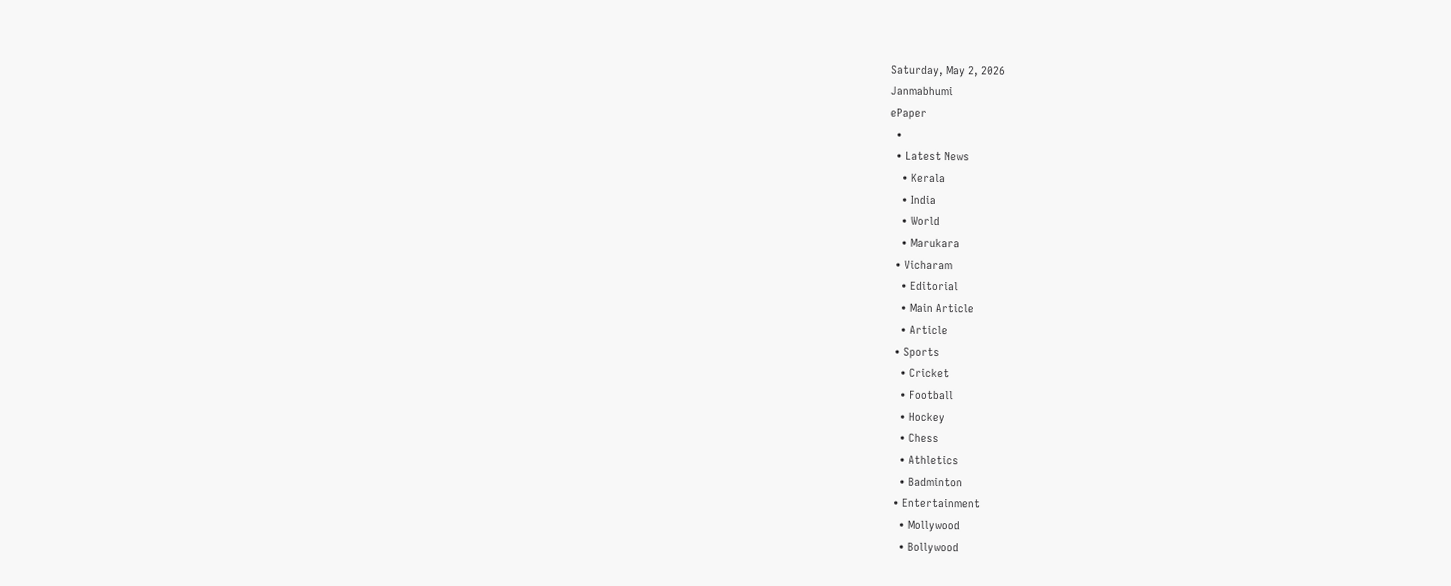Saturday, May 2, 2026
Janmabhumi
ePaper
  •
  • Latest News
    • Kerala
    • India
    • World
    • Marukara
  • Vicharam
    • Editorial
    • Main Article
    • Article
  • Sports
    • Cricket
    • Football
    • Hockey
    • Chess
    • Athletics
    • Badminton
  • Entertainment
    • Mollywood
    • Bollywood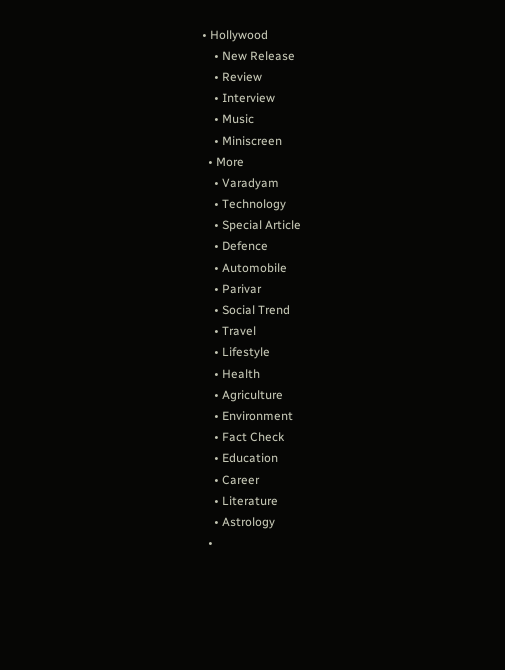• Hollywood
    • New Release
    • Review
    • Interview
    • Music
    • Miniscreen
  • More
    • Varadyam
    • Technology
    • Special Article
    • Defence
    • Automobile
    • Parivar
    • Social Trend
    • Travel
    • Lifestyle
    • Health
    • Agriculture
    • Environment
    • Fact Check
    • Education
    • Career
    • Literature
    • Astrology
  •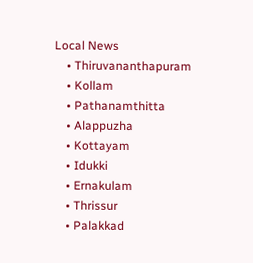Local News
    • Thiruvananthapuram
    • Kollam
    • Pathanamthitta
    • Alappuzha
    • Kottayam
    • Idukki
    • Ernakulam
    • Thrissur
    • Palakkad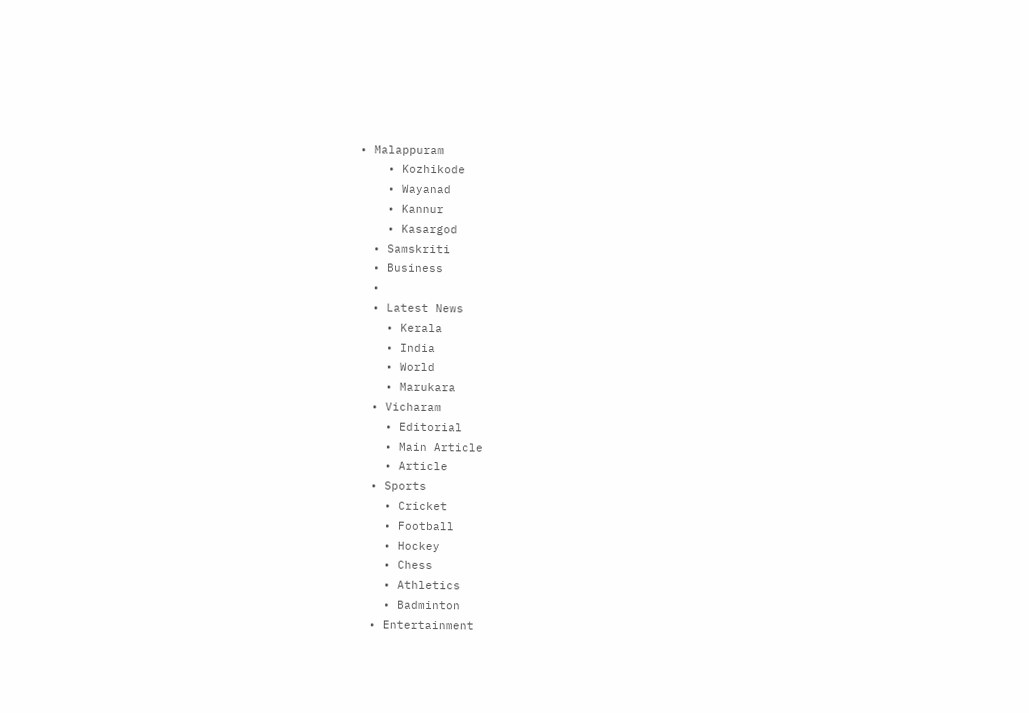• Malappuram
    • Kozhikode
    • Wayanad
    • Kannur
    • Kasargod
  • Samskriti
  • Business
  •
  • Latest News
    • Kerala
    • India
    • World
    • Marukara
  • Vicharam
    • Editorial
    • Main Article
    • Article
  • Sports
    • Cricket
    • Football
    • Hockey
    • Chess
    • Athletics
    • Badminton
  • Entertainment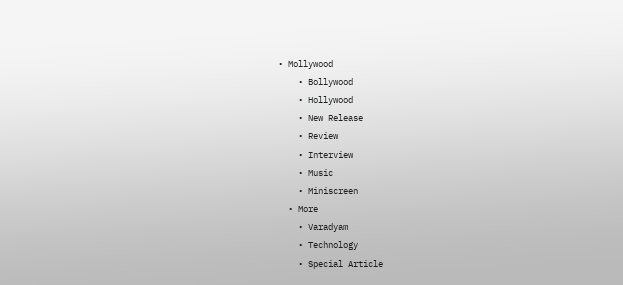• Mollywood
    • Bollywood
    • Hollywood
    • New Release
    • Review
    • Interview
    • Music
    • Miniscreen
  • More
    • Varadyam
    • Technology
    • Special Article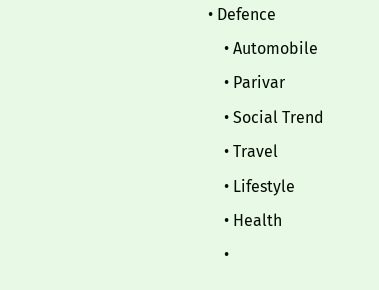• Defence
    • Automobile
    • Parivar
    • Social Trend
    • Travel
    • Lifestyle
    • Health
    •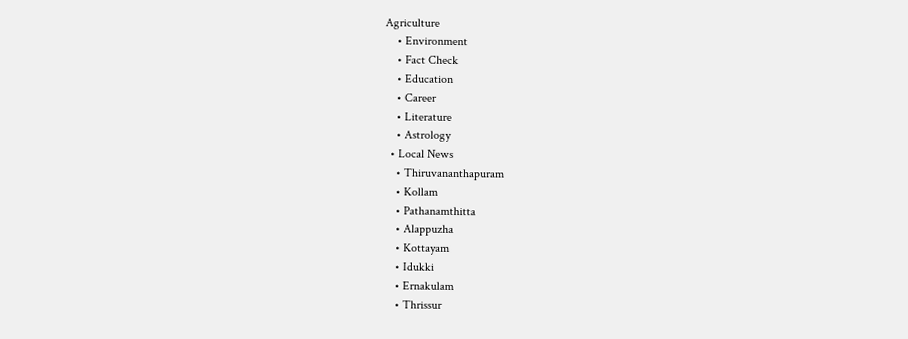Agriculture
    • Environment
    • Fact Check
    • Education
    • Career
    • Literature
    • Astrology
  • Local News
    • Thiruvananthapuram
    • Kollam
    • Pathanamthitta
    • Alappuzha
    • Kottayam
    • Idukki
    • Ernakulam
    • Thrissur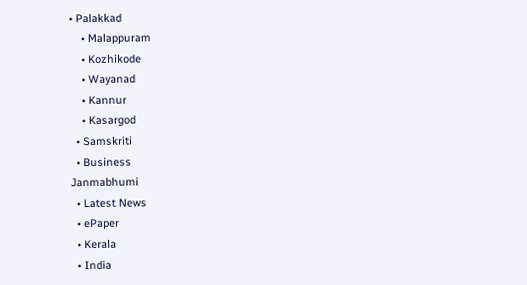• Palakkad
    • Malappuram
    • Kozhikode
    • Wayanad
    • Kannur
    • Kasargod
  • Samskriti
  • Business
Janmabhumi
  • Latest News
  • ePaper
  • Kerala
  • India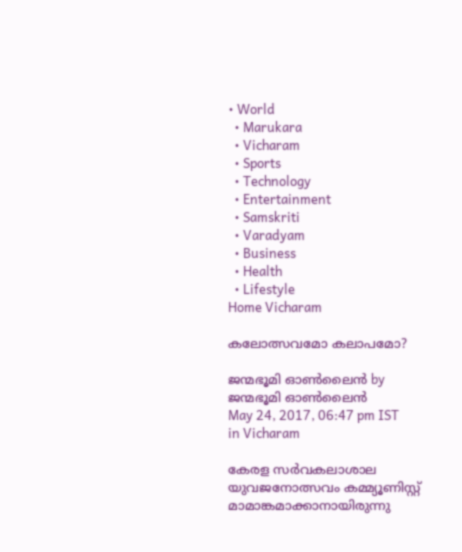• World
  • Marukara
  • Vicharam
  • Sports
  • Technology
  • Entertainment
  • Samskriti
  • Varadyam
  • Business
  • Health
  • Lifestyle
Home Vicharam

കലോത്സവമോ കലാപമോ?

ജന്മഭൂമി ഓണ്‍ലൈന്‍ by ജന്മഭൂമി ഓണ്‍ലൈന്‍
May 24, 2017, 06:47 pm IST
in Vicharam

കേരള സര്‍വകലാശാല യുവജനോത്സവം കമ്മ്യൂണിസ്റ്റ് മാമാങ്കമാക്കാനായിരുന്നു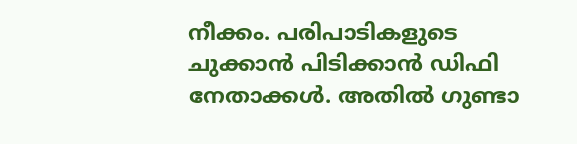നീക്കം. പരിപാടികളുടെ ചുക്കാന്‍ പിടിക്കാന്‍ ഡിഫി നേതാക്കള്‍. അതില്‍ ഗുണ്ടാ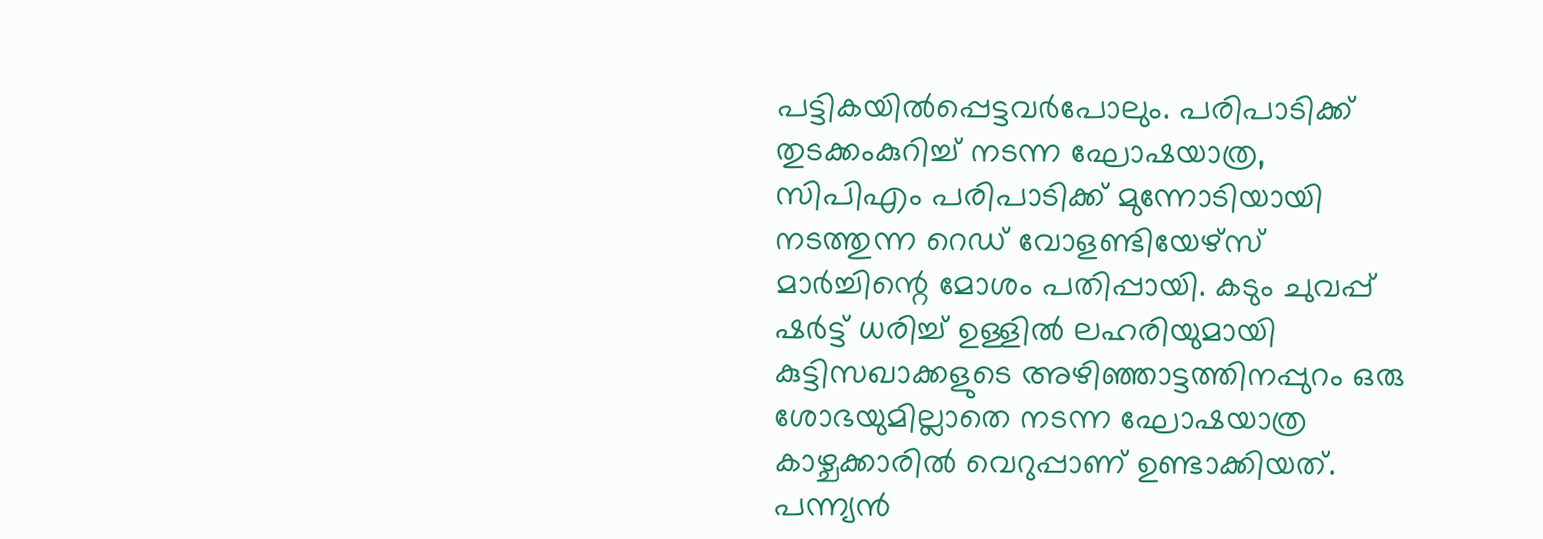പട്ടികയില്‍പ്പെട്ടവര്‍പോലും. പരിപാടിക്ക് തുടക്കംകുറിച്ച് നടന്ന ഘോഷയാത്ര, സിപിഎം പരിപാടിക്ക് മുന്നോടിയായി നടത്തുന്ന റെഡ് വോളണ്ടിയേഴ്‌സ് മാര്‍ച്ചിന്റെ മോശം പതിപ്പായി. കടും ചുവപ്പ് ഷര്‍ട്ട് ധരിച്ച് ഉള്ളില്‍ ലഹരിയുമായി കുട്ടിസഖാക്കളുടെ അഴിഞ്ഞാട്ടത്തിനപ്പുറം ഒരു ശോഭയുമില്ലാതെ നടന്ന ഘോഷയാത്ര കാഴ്ചക്കാരില്‍ വെറുപ്പാണ് ഉണ്ടാക്കിയത്. പന്ന്യന്‍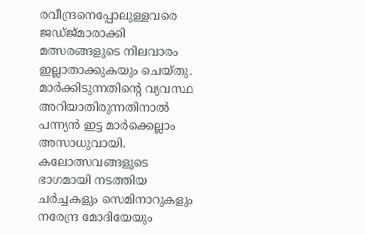രവീന്ദ്രനെപ്പോലുള്ളവരെ ജഡ്ജ്മാരാക്കി മത്സരങ്ങളുടെ നിലവാരം ഇല്ലാതാക്കുകയും ചെയ്തു. മാര്‍ക്കിടുന്നതിന്റെ വ്യവസ്ഥ അറിയാതിരുന്നതിനാല്‍ പന്ന്യന്‍ ഇട്ട മാര്‍ക്കെല്ലാം അസാധുവായി. കലോത്സവങ്ങളുടെ ഭാഗമായി നടത്തിയ ചര്‍ച്ചകളും സെമിനാറുകളും നരേന്ദ്ര മോദിയേയും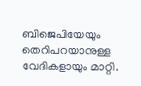ബിജെപിയേയും തെറിപറയാനുള്ള വേദികളായും മാറ്റി.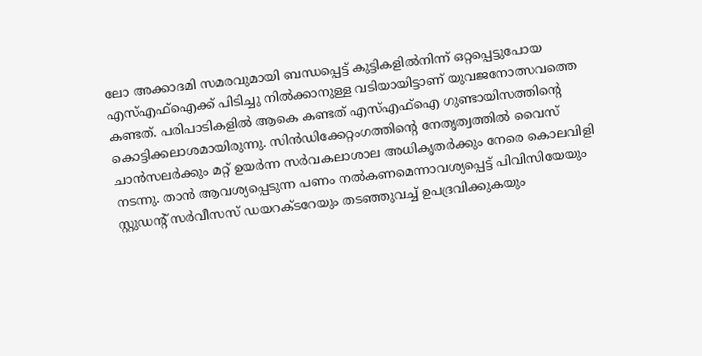ലോ അക്കാദമി സമരവുമായി ബന്ധപ്പെട്ട് കുട്ടികളില്‍നിന്ന് ഒറ്റപ്പെട്ടുപോയ എസ്എഫ്‌ഐക്ക് പിടിച്ചു നില്‍ക്കാനുള്ള വടിയായിട്ടാണ് യുവജനോത്സവത്തെ കണ്ടത്. പരിപാടികളില്‍ ആകെ കണ്ടത് എസ്എഫ്‌ഐ ഗുണ്ടായിസത്തിന്റെ കൊട്ടിക്കലാശമായിരുന്നു. സിന്‍ഡിക്കേറ്റംഗത്തിന്റെ നേതൃത്വത്തില്‍ വൈസ് ചാന്‍സലര്‍ക്കും മറ്റ് ഉയര്‍ന്ന സര്‍വകലാശാല അധികൃതര്‍ക്കും നേരെ കൊലവിളി നടന്നു. താന്‍ ആവശ്യപ്പെടുന്ന പണം നല്‍കണമെന്നാവശ്യപ്പെട്ട് പിവിസിയേയും സ്റ്റുഡന്റ് സര്‍വീസസ് ഡയറക്ടറേയും തടഞ്ഞുവച്ച് ഉപദ്രവിക്കുകയും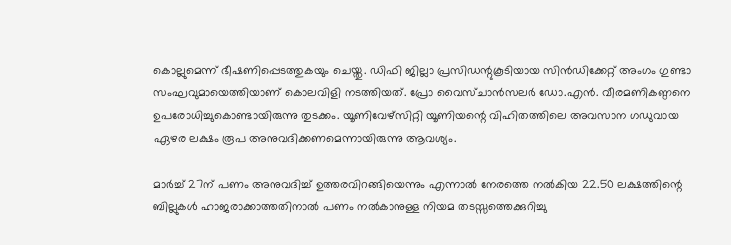കൊല്ലുമെന്ന് ഭീഷണിപ്പെടത്തുകയും ചെയ്തു. ഡിഫി ജില്ലാ പ്രസിഡന്റുകൂടിയായ സിന്‍ഡിക്കേറ്റ് അംഗം ഗുണ്ടാ സംഘവുമായെത്തിയാണ് കൊലവിളി നടത്തിയത്. പ്രോ വൈസ്ചാന്‍സലര്‍ ഡോ.എന്‍. വീരമണികണ്ഠനെ ഉപരോധിച്ചുകൊണ്ടായിരുന്നു തുടക്കം. യൂണിവേഴ്‌സിറ്റി യൂണിയന്റെ വിഹിതത്തിലെ അവസാന ഗഡുവായ ഏഴര ലക്ഷം രൂപ അനുവദിക്കണമെന്നായിരുന്നു ആവശ്യം.

മാര്‍ച്ച് 27ന് പണം അനുവദിച്ച് ഉത്തരവിറങ്ങിയെന്നും എന്നാല്‍ നേരത്തെ നല്‍കിയ 22.50 ലക്ഷത്തിന്റെ ബില്ലുകള്‍ ഹാജരാക്കാത്തതിനാല്‍ പണം നല്‍കാനുള്ള നിയമ തടസ്സത്തെക്കുറിച്ചു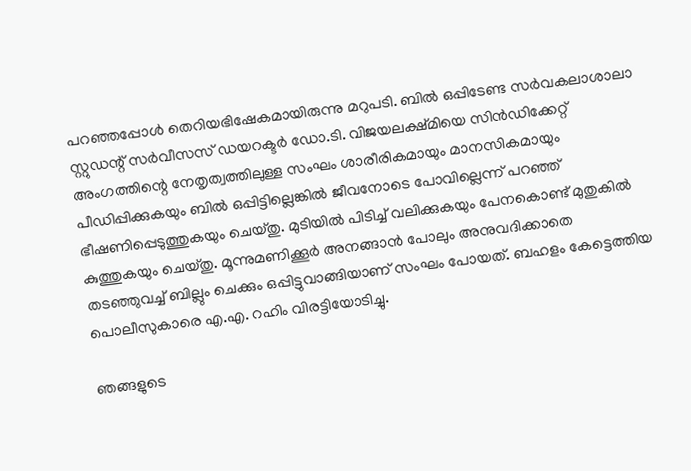പറഞ്ഞപ്പോള്‍ തെറിയഭിഷേകമായിരുന്നു മറുപടി. ബില്‍ ഒപ്പിടേണ്ട സര്‍വകലാശാലാ സ്റ്റുഡന്റ് സര്‍വീസസ് ഡയറക്ടര്‍ ഡോ.ടി. വിജയലക്ഷ്മിയെ സിന്‍ഡിക്കേറ്റ് അംഗത്തിന്റെ നേതൃത്വത്തിലുള്ള സംഘം ശാരീരികമായും മാനസികമായും പീഡിപ്പിക്കുകയും ബില്‍ ഒപ്പിട്ടില്ലെങ്കില്‍ ജീവനോടെ പോവില്ലെന്ന് പറഞ്ഞ് ഭീഷണിപ്പെടുത്തുകയും ചെയ്തു. മുടിയില്‍ പിടിച്ച് വലിക്കുകയും പേനകൊണ്ട് മുതുകില്‍ കുത്തുകയും ചെയ്തു. മൂന്നുമണിക്കൂര്‍ അനങ്ങാന്‍ പോലും അനുവദിക്കാതെ തടഞ്ഞുവച്ച് ബില്ലും ചെക്കും ഒപ്പിട്ടുവാങ്ങിയാണ് സംഘം പോയത്. ബഹളം കേട്ടെത്തിയ പൊലീസുകാരെ എ.എ. റഹിം വിരട്ടിയോടിച്ചു.

ഞങ്ങളുടെ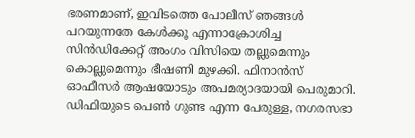ഭരണമാണ്, ഇവിടത്തെ പോലീസ് ഞങ്ങള്‍ പറയുന്നതേ കേള്‍ക്കൂ എന്നാക്രോശിച്ച സിന്‍ഡിക്കേറ്റ് അംഗം വിസിയെ തല്ലുമെന്നും കൊല്ലുമെന്നും ഭീഷണി മുഴക്കി. ഫിനാന്‍സ് ഓഫീസര്‍ ആഷയോടും അപമര്യാദയായി പെരുമാറി. ഡിഫിയുടെ പെണ്‍ ഗുണ്ട എന്ന പേരുള്ള, നഗരസഭാ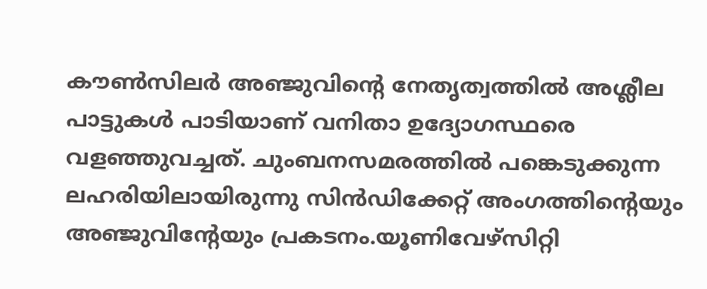കൗണ്‍സിലര്‍ അഞ്ജുവിന്റെ നേതൃത്വത്തില്‍ അശ്ലീല പാട്ടുകള്‍ പാടിയാണ് വനിതാ ഉദ്യോഗസ്ഥരെ വളഞ്ഞുവച്ചത്. ചുംബനസമരത്തില്‍ പങ്കെടുക്കുന്ന ലഹരിയിലായിരുന്നു സിന്‍ഡിക്കേറ്റ് അംഗത്തിന്റെയും അഞ്ജുവിന്റേയും പ്രകടനം.യൂണിവേഴ്‌സിറ്റി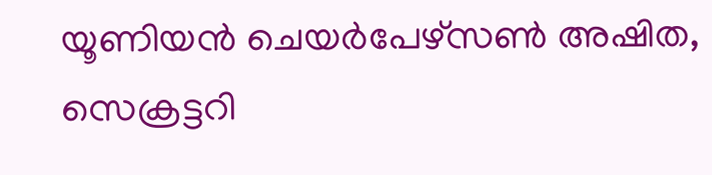യൂണിയന്‍ ചെയര്‍പേഴ്‌സണ്‍ അഷിത, സെക്രട്ടറി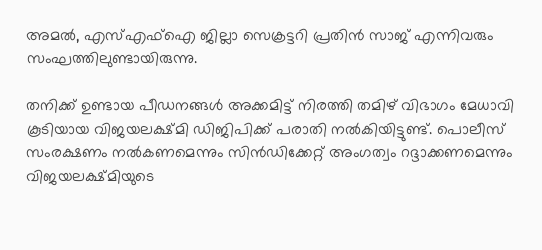അമല്‍, എസ്എഫ്‌ഐ ജില്ലാ സെക്രട്ടറി പ്രതിന്‍ സാജ് എന്നിവരും സംഘത്തിലുണ്ടായിരുന്നു.

തനിക്ക് ഉണ്ടായ പീഡനങ്ങള്‍ അക്കമിട്ട് നിരത്തി തമിഴ് വിഭാഗം മേധാവി കൂടിയായ വിജയലക്ഷ്മി ഡിജിപിക്ക് പരാതി നല്‍കിയിട്ടുണ്ട്. പൊലീസ് സംരക്ഷണം നല്‍കണമെന്നും സിന്‍ഡിക്കേറ്റ് അംഗത്വം റദ്ദാക്കണമെന്നും വിജയലക്ഷ്മിയുടെ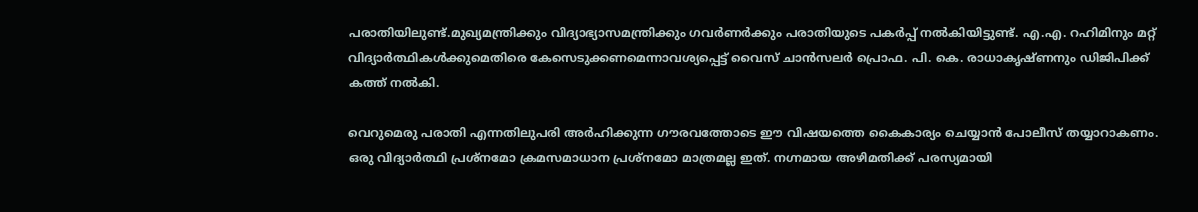പരാതിയിലുണ്ട്.മുഖ്യമന്ത്രിക്കും വിദ്യാഭ്യാസമന്ത്രിക്കും ഗവര്‍ണര്‍ക്കും പരാതിയുടെ പകര്‍പ്പ് നല്‍കിയിട്ടുണ്ട്. എ.എ. റഹിമിനും മറ്റ് വിദ്യാര്‍ത്ഥികള്‍ക്കുമെതിരെ കേസെടുക്കണമെന്നാവശ്യപ്പെട്ട് വൈസ് ചാന്‍സലര്‍ പ്രൊഫ. പി. കെ. രാധാകൃഷ്ണനും ഡിജിപിക്ക് കത്ത് നല്‍കി.

വെറുമെരു പരാതി എന്നതിലുപരി അര്‍ഹിക്കുന്ന ഗൗരവത്തോടെ ഈ വിഷയത്തെ കൈകാര്യം ചെയ്യാന്‍ പോലീസ് തയ്യാറാകണം. ഒരു വിദ്യാര്‍ത്ഥി പ്രശ്‌നമോ ക്രമസമാധാന പ്രശ്‌നമോ മാത്രമല്ല ഇത്. നഗ്നമായ അഴിമതിക്ക് പരസ്യമായി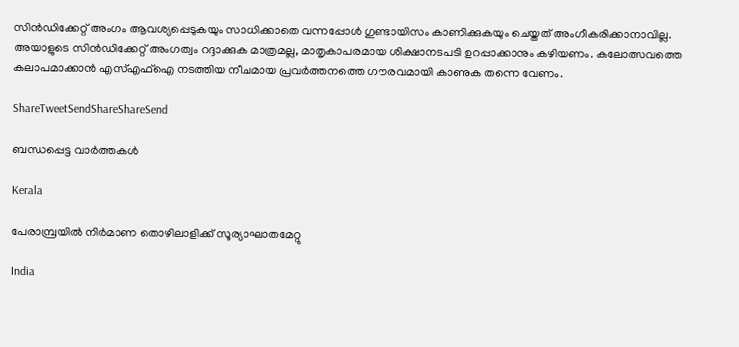സിന്‍ഡിക്കേറ്റ് അംഗം ആവശ്യപ്പെടുകയും സാധിക്കാതെ വന്നപ്പോള്‍ ഗുണ്ടായിസം കാണിക്കുകയും ചെയ്തത് അംഗീകരിക്കാനാവില്ല. അയാളുടെ സിന്‍ഡിക്കേറ്റ് അംഗത്വം റദ്ദാക്കുക മാത്രമല്ല, മാതൃകാപരമായ ശിക്ഷാനടപടി ഉറപ്പാക്കാനും കഴിയണം. കലോത്സവത്തെ കലാപമാക്കാന്‍ എസ്എഫ്‌ഐ നടത്തിയ നീചമായ പ്രവര്‍ത്തനത്തെ ഗൗരവമായി കാണുക തന്നെ വേണം.

ShareTweetSendShareShareSend

ബന്ധപ്പെട്ട വാര്‍ത്തകള്‍

Kerala

പേരാമ്പ്രയില്‍ നിര്‍മാണ തൊഴിലാളിക്ക് സൂര്യാഘാതമേറ്റു

India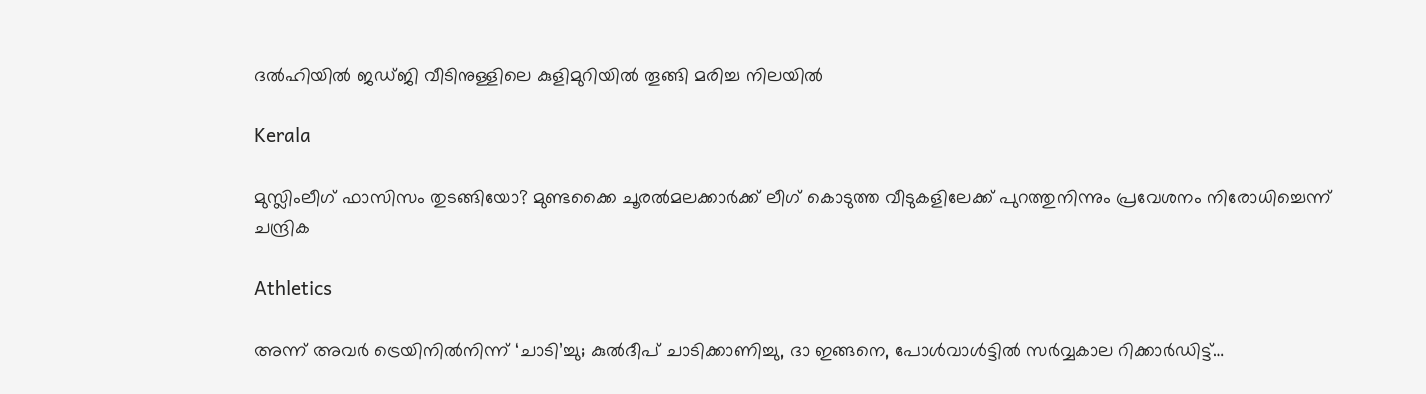ദല്‍ഹിയില്‍ ജഡ്ജി വീടിനുള്ളിലെ കുളിമുറിയില്‍ തൂങ്ങി മരിച്ച നിലയില്‍

Kerala

മുസ്ലിംലീഗ് ഫാസിസം തുടങ്ങിയോ? മുണ്ടക്കൈ ചൂരല്‍മലക്കാര്‍ക്ക് ലീഗ് കൊടുത്ത വീടുകളിലേക്ക് പുറത്തുനിന്നും പ്രവേശനം നിരോധിച്ചെന്ന് ചന്ദ്രിക

Athletics

അന്ന് അവർ ട്രെയിനിൽനിന്ന് ‘ചാടി’ച്ചു; കുൽദീപ് ചാടിക്കാണിച്ചു, ദാ ഇങ്ങനെ, പോൾവാൾട്ടിൽ സർവ്വകാല റിക്കാർഡിട്ട്…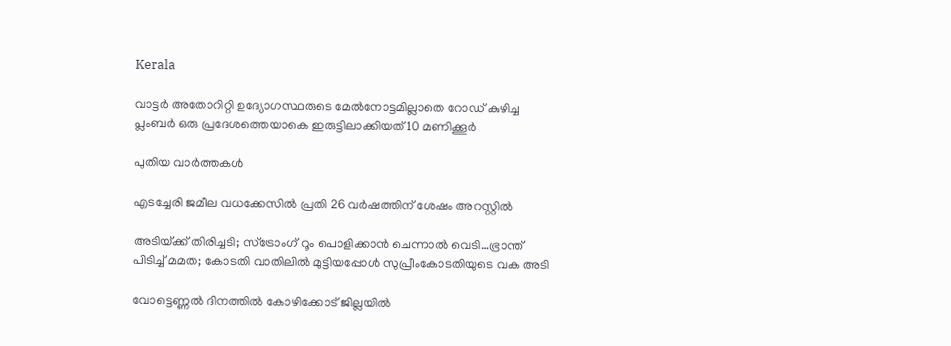Kerala

വാട്ടര്‍ അതോറിറ്റി ഉദ്യോഗസ്ഥരുടെ മേല്‍നോട്ടമില്ലാതെ റോഡ് കുഴിച്ച പ്ലംബര്‍ ഒരു പ്രദേശത്തെയാകെ ഇരുട്ടിലാക്കിയത് 10 മണിക്കൂര്‍

പുതിയ വാര്‍ത്തകള്‍

എടച്ചേരി ജമീല വധക്കേസില്‍ പ്രതി 26 വര്‍ഷത്തിന് ശേഷം അറസ്റ്റില്‍

അടിയ്‌ക്ക് തിരിച്ചടി; സ്ട്രോംഗ് റൂം പൊളിക്കാന്‍ ചെന്നാല്‍ വെടി…ഭ്രാന്ത് പിടിച്ച് മമത; കോടതി വാതിലില്‍ മുട്ടിയപ്പോള്‍ സുപ്രീംകോടതിയുടെ വക അടി

വോട്ടെണ്ണല്‍ ദിനത്തില്‍ കോഴിക്കോട് ജില്ലയില്‍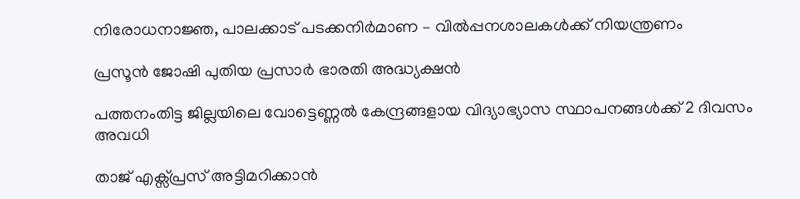നിരോധനാജ്ഞ, പാലക്കാട് പടക്കനിര്‍മാണ – വില്‍പ്പനശാലകള്‍ക്ക് നിയന്ത്രണം

പ്രസൂൻ ജോഷി പുതിയ പ്രസാർ ഭാരതി അദ്ധ്യക്ഷൻ

പത്തനംതിട്ട ജില്ലയിലെ വോട്ടെണ്ണല്‍ കേന്ദ്രങ്ങളായ വിദ്യാഭ്യാസ സ്ഥാപനങ്ങള്‍ക്ക് 2 ദിവസം അവധി

താജ് എക്സ്പ്രസ് അട്ടിമറിക്കാൻ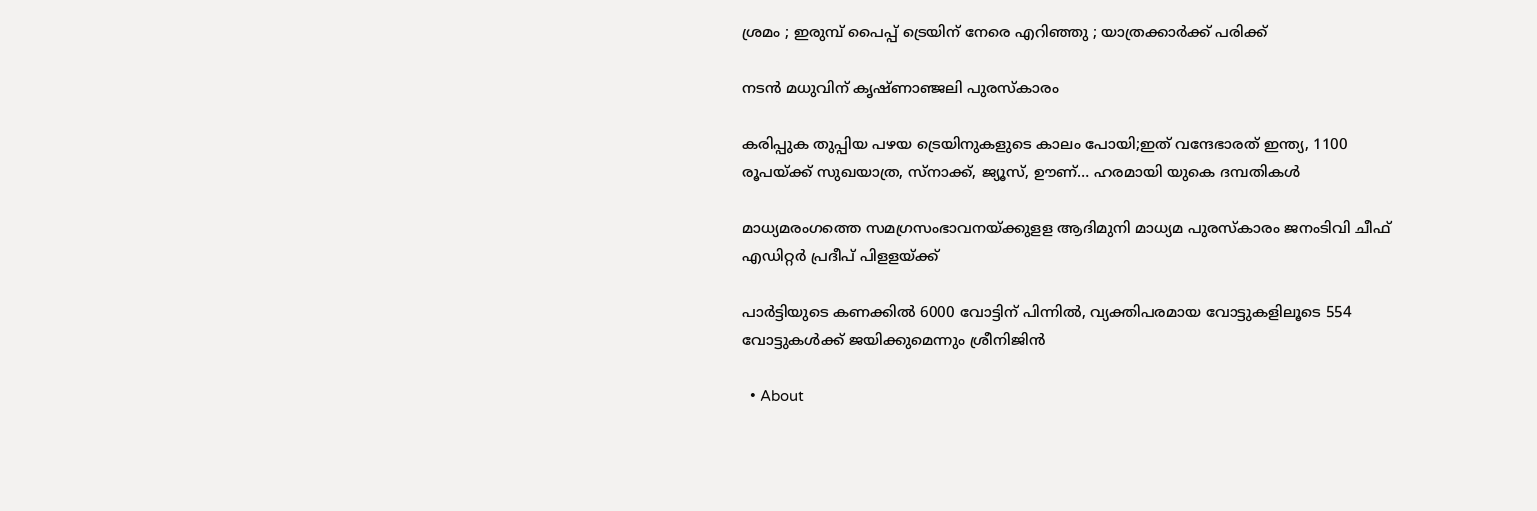ശ്രമം ; ഇരുമ്പ് പൈപ്പ് ട്രെയിന് നേരെ എറിഞ്ഞു ; യാത്രക്കാർക്ക് പരിക്ക്

നടന്‍ മധുവിന് കൃഷ്ണാഞ്ജലി പുരസ്‌കാരം

കരിപ്പുക തുപ്പിയ പഴയ ട്രെയിനുകളുടെ കാലം പോയി;ഇത് വന്ദേഭാരത് ഇന്ത്യ, 1100 രൂപയ്‌ക്ക് സുഖയാത്ര, സ്നാക്ക്, ജ്യൂസ്, ഊണ്… ഹരമായി യുകെ ദമ്പതികള്‍

മാധ്യമരംഗത്തെ സമഗ്രസംഭാവനയ്‌ക്കുളള ആദിമുനി മാധ്യമ പുരസ്‌കാരം ജനംടിവി ചീഫ് എഡിറ്റര്‍ പ്രദീപ് പിളളയ്‌ക്ക്

പാര്‍ട്ടിയുടെ കണക്കില്‍ 6000 വോട്ടിന് പിന്നില്‍, വ്യക്തിപരമായ വോട്ടുകളിലൂടെ 554 വോട്ടുകള്‍ക്ക് ജയിക്കുമെന്നും ശ്രീനിജിന്‍

  • About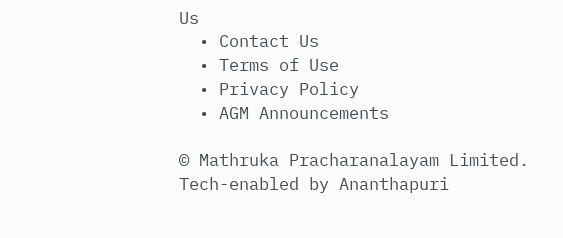Us
  • Contact Us
  • Terms of Use
  • Privacy Policy
  • AGM Announcements

© Mathruka Pracharanalayam Limited.
Tech-enabled by Ananthapuri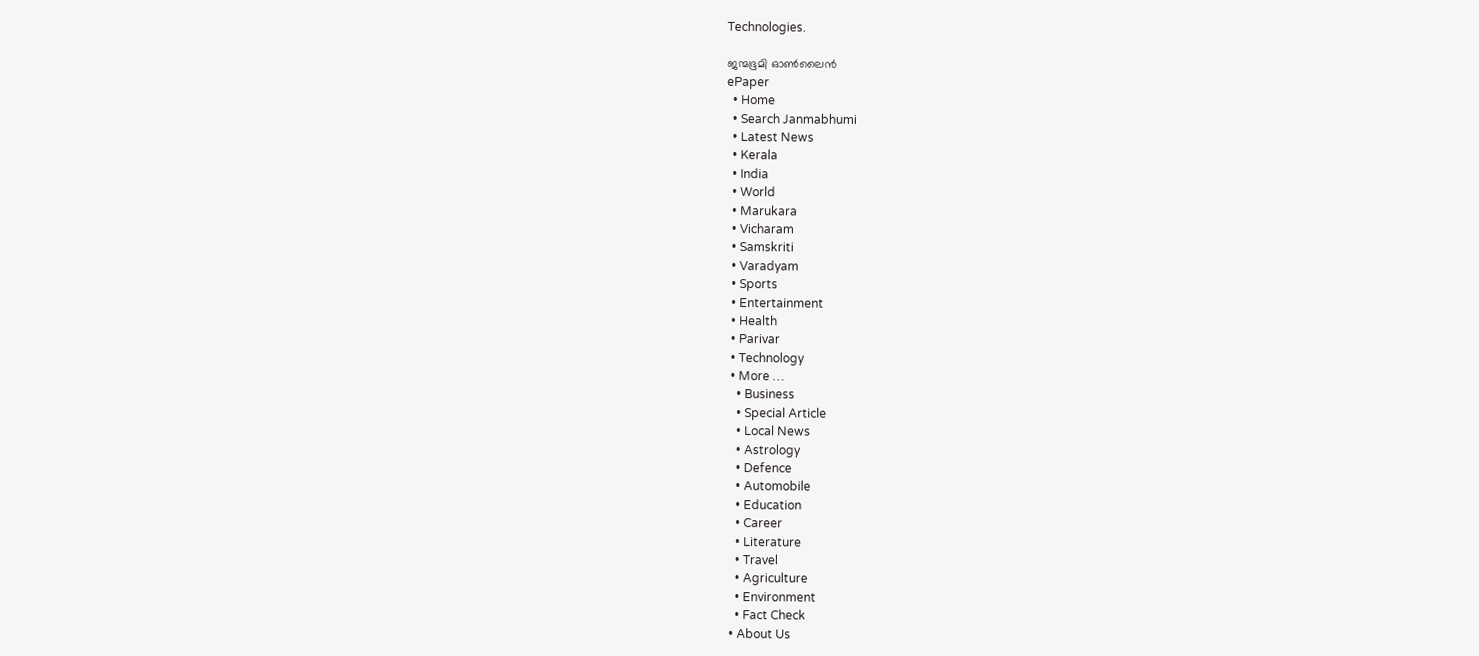Technologies.

ജന്മഭൂമി ഓണ്‍ലൈന്‍
ePaper
  • Home
  • Search Janmabhumi
  • Latest News
  • Kerala
  • India
  • World
  • Marukara
  • Vicharam
  • Samskriti
  • Varadyam
  • Sports
  • Entertainment
  • Health
  • Parivar
  • Technology
  • More …
    • Business
    • Special Article
    • Local News
    • Astrology
    • Defence
    • Automobile
    • Education
    • Career
    • Literature
    • Travel
    • Agriculture
    • Environment
    • Fact Check
  • About Us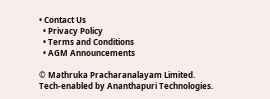• Contact Us
  • Privacy Policy
  • Terms and Conditions
  • AGM Announcements

© Mathruka Pracharanalayam Limited.
Tech-enabled by Ananthapuri Technologies.